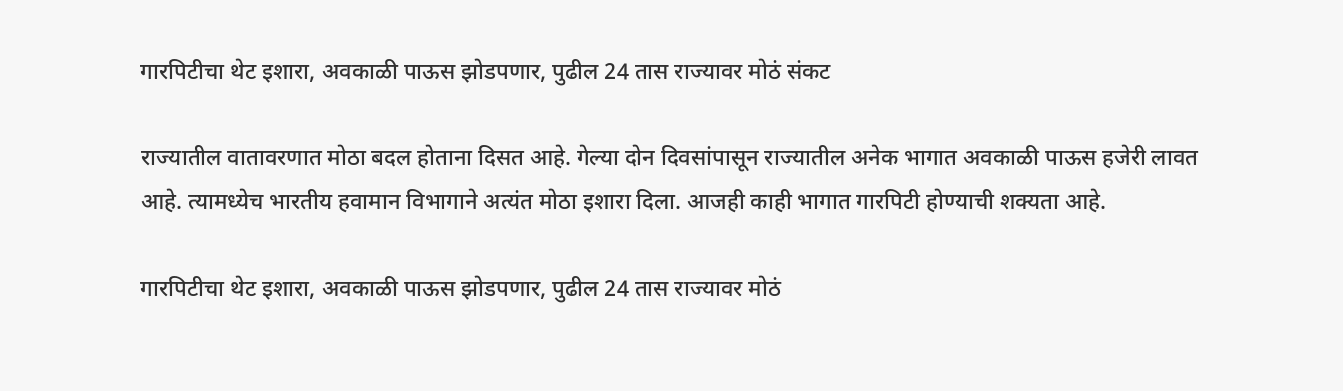गारपिटीचा थेट इशारा, अवकाळी पाऊस झोडपणार, पुढील 24 तास राज्यावर मोठं संकट

राज्यातील वातावरणात मोठा बदल होताना दिसत आहे. गेल्या दोन दिवसांपासून राज्यातील अनेक भागात अवकाळी पाऊस हजेरी लावत आहे. त्यामध्येच भारतीय हवामान विभागाने अत्यंत मोठा इशारा दिला. आजही काही भागात गारपिटी होण्याची शक्यता आहे.

गारपिटीचा थेट इशारा, अवकाळी पाऊस झोडपणार, पुढील 24 तास राज्यावर मोठं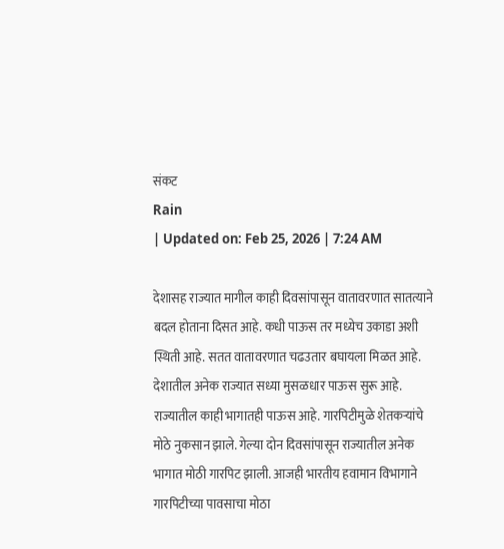संकट
Rain
| Updated on: Feb 25, 2026 | 7:24 AM

देशासह राज्यात मागील काही दिवसांपासून वातावरणात सातत्याने बदल होताना दिसत आहे. कधी पाऊस तर मध्येच उकाडा अशी स्थिती आहे. सतत वातावरणात चढउतार बघायला मिळत आहे. देशातील अनेक राज्यात सध्या मुसळधार पाऊस सुरू आहे. राज्यातील काही भागातही पाऊस आहे. गारपिटीमुळे शेतकऱ्यांचे मोठे नुकसान झाले. गेल्या दोन दिवसांपासून राज्यातील अनेक भागात मोठी गारपिट झाली. आजही भारतीय हवामान विभागाने गारपिटीच्या पावसाचा मोठा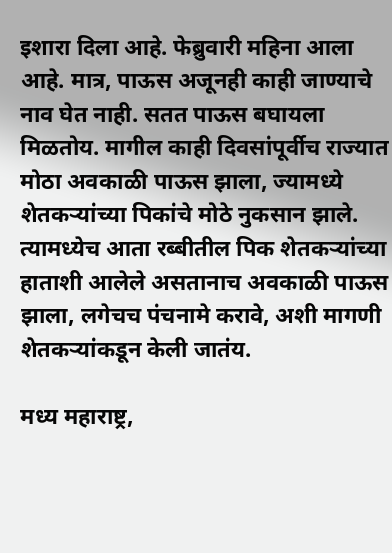इशारा दिला आहे. फेब्रुवारी महिना आला आहे. मात्र, पाऊस अजूनही काही जाण्याचे नाव घेत नाही. सतत पाऊस बघायला मिळतोय. मागील काही दिवसांपूर्वीच राज्यात मोठा अवकाळी पाऊस झाला, ज्यामध्ये शेतकऱ्यांच्या पिकांचे मोठे नुकसान झाले. त्यामध्येच आता रब्बीतील पिक शेतकऱ्यांच्या हाताशी आलेले असतानाच अवकाळी पाऊस झाला, लगेचच पंचनामे करावे, अशी मागणी शेतकऱ्यांकडून केली जातंय.

मध्य महाराष्ट्र,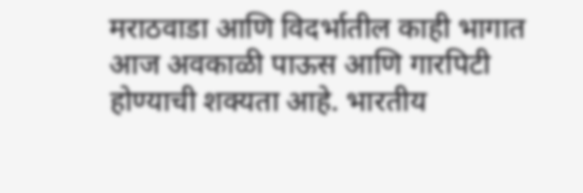मराठवाडा आणि विदर्भातील काही भागात आज अवकाळी पाऊस आणि गारपिटी होण्याची शक्यता आहे. भारतीय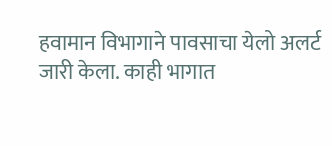हवामान विभागाने पावसाचा येलो अलर्ट जारी केला. काही भागात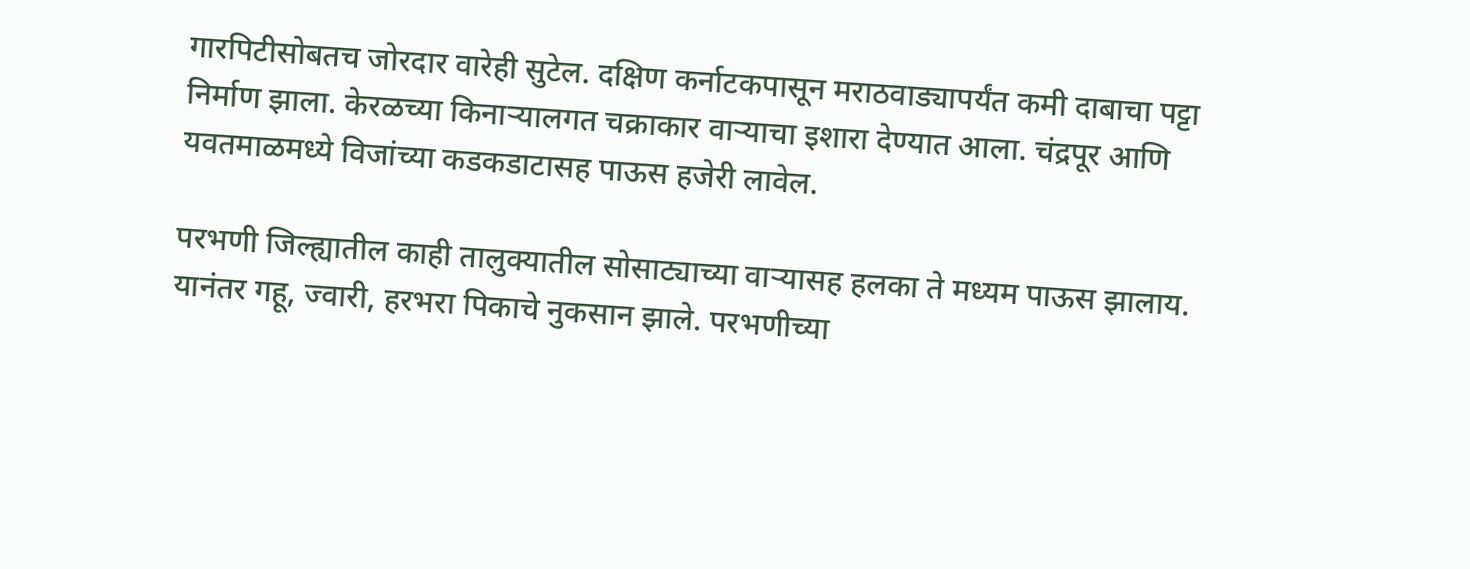गारपिटीसोबतच जोरदार वारेही सुटेल. दक्षिण कर्नाटकपासून मराठवाड्यापर्यंत कमी दाबाचा पट्टा निर्माण झाला. केरळच्या किनाऱ्यालगत चक्राकार वाऱ्याचा इशारा देण्यात आला. चंद्रपूर आणि यवतमाळमध्ये विजांच्या कडकडाटासह पाऊस हजेरी लावेल.

परभणी जिल्ह्यातील काही तालुक्यातील सोसाट्याच्या वाऱ्यासह हलका ते मध्यम पाऊस झालाय. यानंतर गहू, ज्वारी, हरभरा पिकाचे नुकसान झाले. परभणीच्या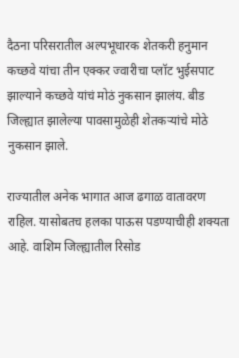दैठना परिसरातील अल्पभूधारक शेतकरी हनुमान कच्छवे यांचा तीन एक्कर ज्वारीचा प्लॉट भुईसपाट झाल्याने कच्छवे यांचं मोठं नुकसान झालंय. बीड जिल्ह्यात झालेल्या पावसामुळेही शेतकऱ्यांचे मोठे नुकसान झाले.

राज्यातील अनेक भागात आज ढगाळ वातावरण राहिल. यासोबतच हलका पाऊस पडण्याचीही शक्यता आहे. वाशिम जिल्ह्यातील रिसोड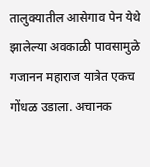तालुक्यातील आसेगाव पेन येथे झालेल्या अवकाळी पावसामुळे गजानन महाराज यात्रेत एकच गोंधळ उडाला. अचानक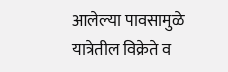आलेल्या पावसामुळे यात्रेतील विक्रेते व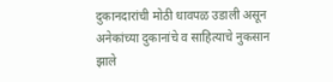दुकानदारांची मोठी धावपळ उडाली असून अनेकांच्या दुकानांचे व साहित्याचे नुकसान झाले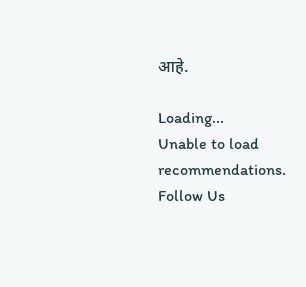आहे.

Loading...
Unable to load recommendations.
Follow Us